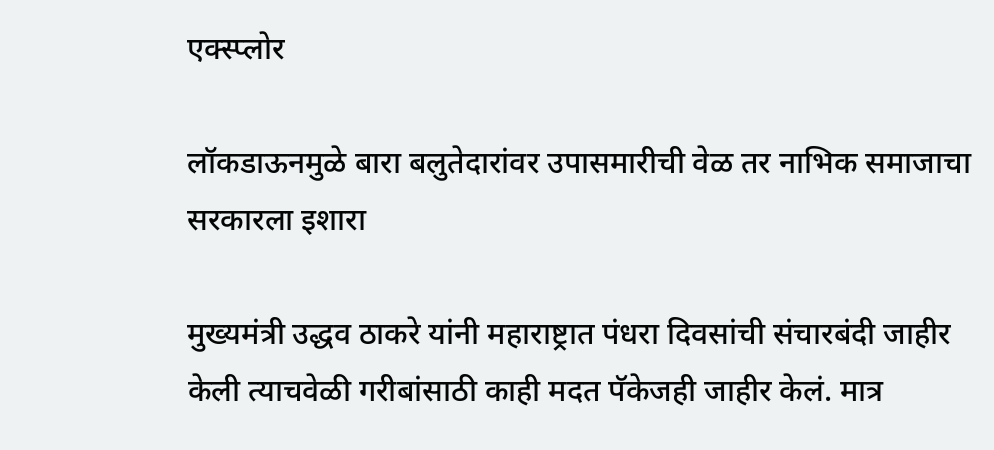एक्स्प्लोर

लॉकडाऊनमुळे बारा बलुतेदारांवर उपासमारीची वेळ तर नाभिक समाजाचा सरकारला इशारा

मुख्यमंत्री उद्धव ठाकरे यांनी महाराष्ट्रात पंधरा दिवसांची संचारबंदी जाहीर केली त्याचवेळी गरीबांसाठी काही मदत पॅकेजही जाहीर केलं. मात्र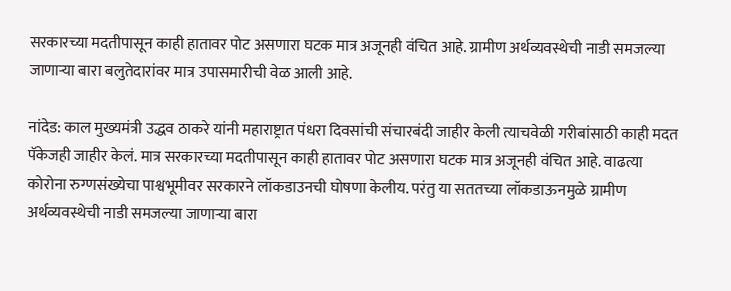सरकारच्या मदतीपासून काही हातावर पोट असणारा घटक मात्र अजूनही वंचित आहे. ग्रामीण अर्थव्यवस्थेची नाडी समजल्या जाणाऱ्या बारा बलुतेदारांवर मात्र उपासमारीची वेळ आली आहे.

नांदेड: काल मुख्यमंत्री उद्धव ठाकरे यांनी महाराष्ट्रात पंधरा दिवसांची संचारबंदी जाहीर केली त्याचवेळी गरीबांसाठी काही मदत पॅकेजही जाहीर केलं. मात्र सरकारच्या मदतीपासून काही हातावर पोट असणारा घटक मात्र अजूनही वंचित आहे. वाढत्या कोरोना रुग्णसंख्येचा पाश्वभूमीवर सरकारने लॉकडाउनची घोषणा केलीय. परंतु या सततच्या लॉकडाऊनमुळे ग्रामीण अर्थव्यवस्थेची नाडी समजल्या जाणाऱ्या बारा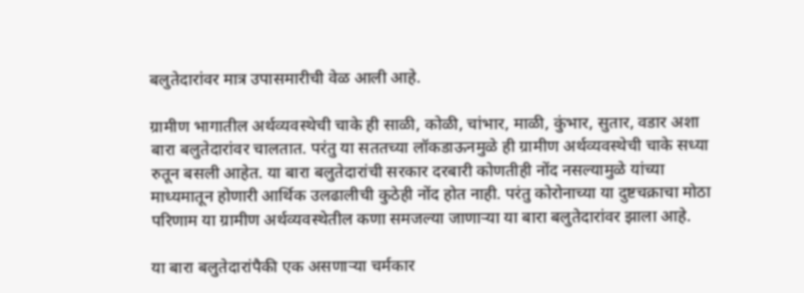बलुतेदारांवर मात्र उपासमारीची वेळ आली आहे.

ग्रामीण भागातील अर्थव्यवस्थेची चाके ही साळी, कोळी, चांभार, माळी, कुंभार, सुतार, वडार अशा बारा बलुतेदारांवर चालतात. परंतु या सततच्या लॉकडाऊनमुळे ही ग्रामीण अर्थव्यवस्थेची चाके सध्या रुतून बसली आहेत. या बारा बलुतेदारांची सरकार दरबारी कोणतीही नोंद नसल्यामुळे यांच्या माध्यमातून होणारी आर्थिक उलढालीची कुठेही नोंद होत नाही. परंतु कोरोनाच्या या दुष्टचक्राचा मोठा परिणाम या ग्रामीण अर्थव्यवस्थेतील कणा समजल्या जाणाऱ्या या बारा बलुतेदारांवर झाला आहे.

या बारा बलुतेदारांपैकी एक असणाऱ्या चर्मकार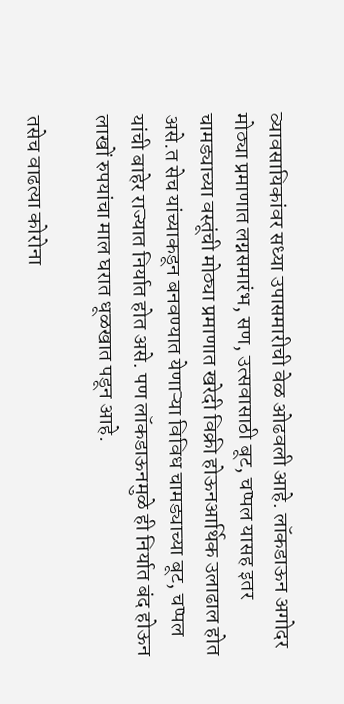व्यावसायिकांवर सध्या उपासमारीची वेळ ओढवली आहे. लॉकडाऊन अगोदर मोठ्या प्रमाणात लग्नसमारंभ, सण, उत्सवासाठी बूट, चप्पल यासह इतर चामड्याच्या वस्तूंची मोठ्या प्रमाणात खरेदी विक्री होऊनआर्थिक उलाढाल होत असे.त सेच यांच्याकडून बनवण्यात येणाऱ्या विविध चामड्याच्या बूट, चप्पल यांची बाहेर राज्यात निर्यात होत असे. पण लॉकडाऊनमुळे ही निर्यात बंद होऊन लाखों रुपयांचा माल घरात धूळखात पडून आहे.

तसेच वाढत्या कोरोना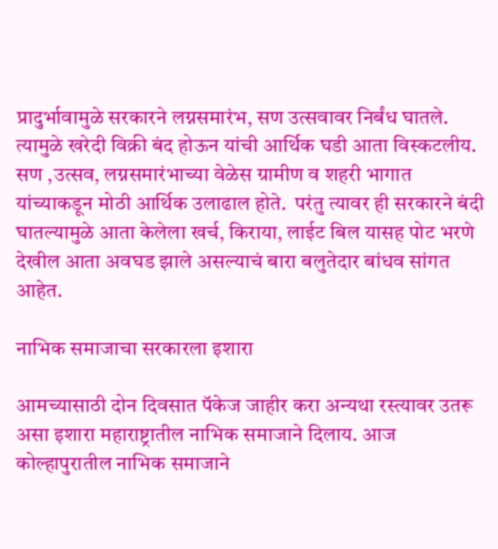प्रादुर्भावामुळे सरकारने लग्नसमारंभ, सण उत्सवावर निर्बंध घातले. त्यामुळे खरेदी विक्री बंद होऊन यांची आर्थिक घडी आता विस्कटलीय. सण ,उत्सव, लग्नसमारंभाच्या वेळेस ग्रामीण व शहरी भागात यांच्याकडून मोठी आर्थिक उलाढाल होते.  परंतु त्यावर ही सरकारने बंदी घातल्यामुळे आता केलेला खर्च, किराया, लाईट बिल यासह पोट भरणे देखील आता अवघड झाले असल्याचं बारा बलुतेदार बांधव सांगत आहेत.

नाभिक समाजाचा सरकारला इशारा

आमच्यासाठी दोन दिवसात पॅकेज जाहीर करा अन्यथा रस्त्यावर उतरू असा इशारा महाराष्ट्रातील नाभिक समाजाने दिलाय. आज कोल्हापुरातील नाभिक समाजाने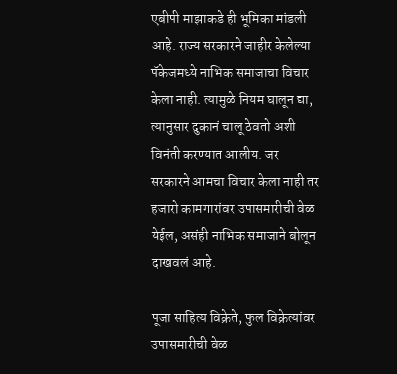एबीपी माझाकडे ही भूमिका मांडली आहे. राज्य सरकारने जाहीर केलेल्या पॅकेजमध्ये नाभिक समाजाचा विचार केला नाही. त्यामुळे नियम घालून द्या, त्यानुसार दुकानं चालू ठेवतो अशी विनंती करण्यात आलीय. जर सरकारने आमचा विचार केला नाही तर हजारो कामगारांवर उपासमारीची वेळ येईल, असंही नाभिक समाजाने बोलून दाखवलं आहे.

पूजा साहित्य विक्रेते, फुल विक्रेत्यांवर उपासमारीची वेळ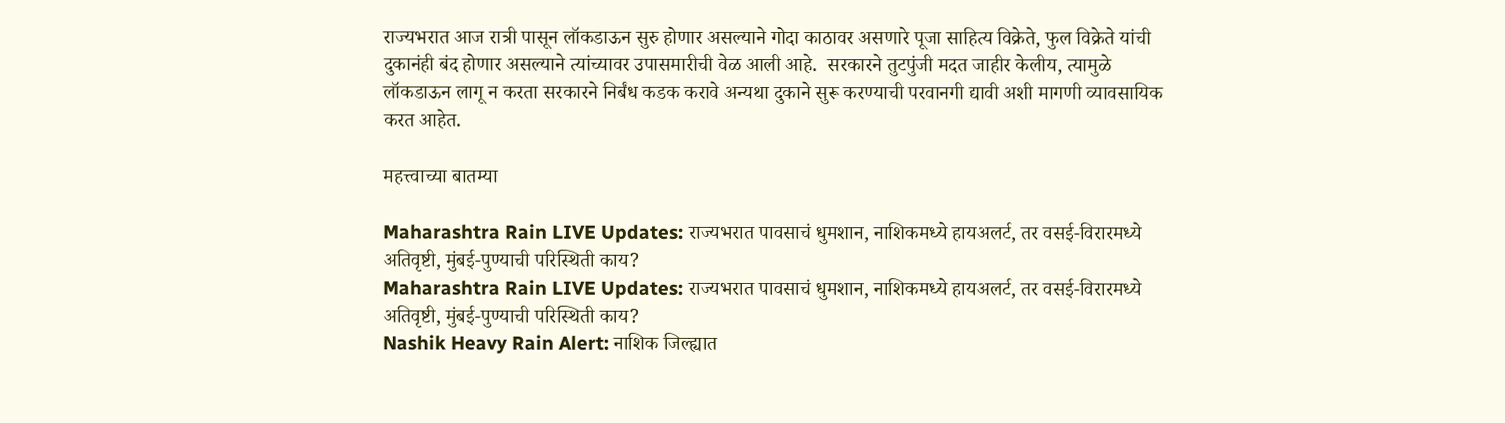राज्यभरात आज रात्री पासून लॉकडाऊन सुरु होणार असल्याने गोदा काठावर असणारे पूजा साहित्य विक्रेते, फुल विक्रेते यांची दुकानंही बंद होणार असल्याने त्यांच्यावर उपासमारीची वेळ आली आहे.  सरकारने तुटपुंजी मदत जाहीर केलीय, त्यामुळे लॉकडाऊन लागू न करता सरकारने निर्बंध कडक करावे अन्यथा दुकाने सुरू करण्याची परवानगी द्यावी अशी मागणी व्यावसायिक करत आहेत.

महत्त्वाच्या बातम्या

Maharashtra Rain LIVE Updates: राज्यभरात पावसाचं धुमशान, नाशिकमध्ये हायअलर्ट, तर वसई-विरारमध्ये अतिवृष्टी, मुंबई-पुण्याची परिस्थिती काय?
Maharashtra Rain LIVE Updates: राज्यभरात पावसाचं धुमशान, नाशिकमध्ये हायअलर्ट, तर वसई-विरारमध्ये अतिवृष्टी, मुंबई-पुण्याची परिस्थिती काय?
Nashik Heavy Rain Alert: नाशिक जिल्ह्यात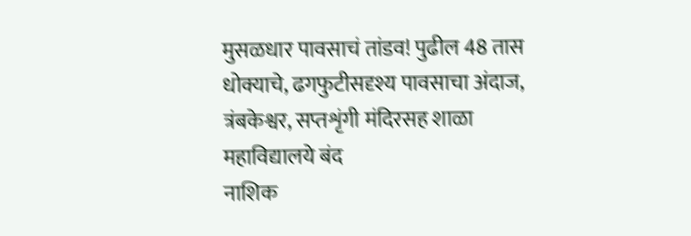मुसळधार पावसाचं तांडव! पुढील 48 तास धोक्याचे, ढगफुटीसदृश्य पावसाचा अंदाज, त्रंबकेश्वर, सप्तशृंगी मंदिरसह शाळा महाविद्यालये बंद
नाशिक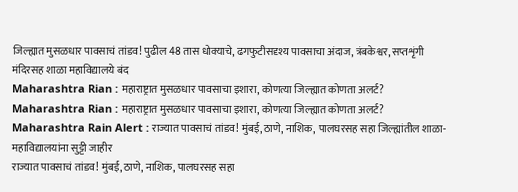जिल्ह्यात मुसळधार पावसाचं तांडव! पुढील 48 तास धोक्याचे, ढगफुटीसदृश्य पावसाचा अंदाज, त्रंबकेश्वर, सप्तशृंगी मंदिरसह शाळा महाविद्यालये बंद
Maharashtra Rian : महाराष्ट्रात मुसळधार पावसाचा इशारा, कोणत्या जिल्ह्यात कोणता अलर्ट?
Maharashtra Rian : महाराष्ट्रात मुसळधार पावसाचा इशारा, कोणत्या जिल्ह्यात कोणता अलर्ट?
Maharashtra Rain Alert : राज्यात पावसाचं तांडव! मुंबई, ठाणे, नाशिक, पालघरसह सहा जिल्ह्यांतील शाळा-महाविद्यालयांना सुट्टी जाहीर
राज्यात पावसाचं तांडव! मुंबई, ठाणे, नाशिक, पालघरसह सहा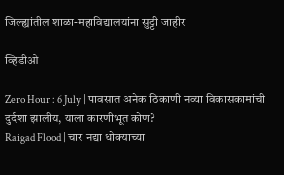जिल्ह्यांतील शाळा-महाविद्यालयांना सुट्टी जाहीर

व्हिडीओ

Zero Hour : 6 July | पावसात अनेक ठिकाणी नव्या विकासकामांची दुर्दशा झालीय, याला कारणीभूत कोण?
Raigad Flood | चार नद्या धोक्याच्या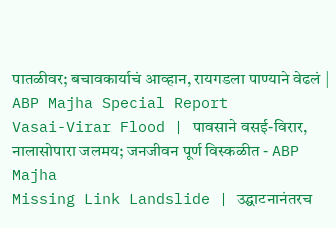पातळीवर; बचावकार्याचं आव्हान, रायगडला पाण्याने वेढलं | ABP Majha Special Report
Vasai-Virar Flood | पावसाने वसई-विरार, नालासोपारा जलमय; जनजीवन पूर्ण विस्कळीत - ABP Majha
Missing Link Landslide | उद्घाटनानंतरच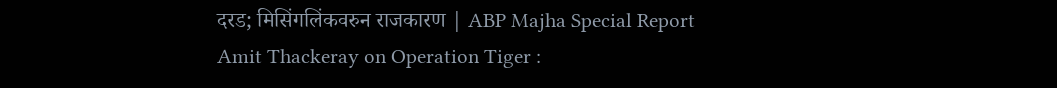दरड; मिसिंगलिंकवरुन राजकारण | ABP Majha Special Report
Amit Thackeray on Operation Tiger :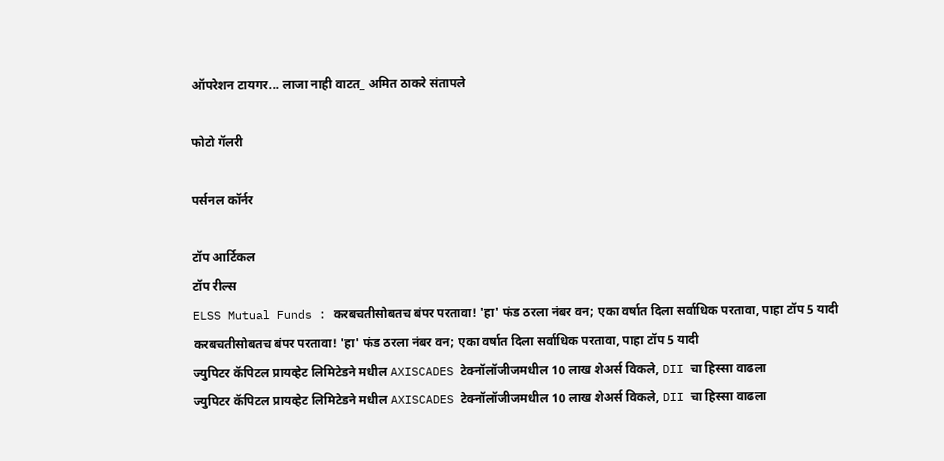ऑपरेशन टायगर... लाजा नाही वाटत_ अमित ठाकरे संतापले

फोटो गॅलरी

पर्सनल कॉर्नर

टॉप आर्टिकल
टॉप रील्स
ELSS Mutual Funds : करबचतीसोबतच बंपर परतावा! 'हा' फंड ठरला नंबर वन; एका वर्षात दिला सर्वाधिक परतावा, पाहा टॉप 5 यादी
करबचतीसोबतच बंपर परतावा! 'हा' फंड ठरला नंबर वन; एका वर्षात दिला सर्वाधिक परतावा, पाहा टॉप 5 यादी
ज्युपिटर कॅपिटल प्रायव्हेट लिमिटेडने मधील AXISCADES टेक्नॉलॉजीजमधील 10 लाख शेअर्स विकले, DII चा हिस्सा वाढला
ज्युपिटर कॅपिटल प्रायव्हेट लिमिटेडने मधील AXISCADES टेक्नॉलॉजीजमधील 10 लाख शेअर्स विकले, DII चा हिस्सा वाढला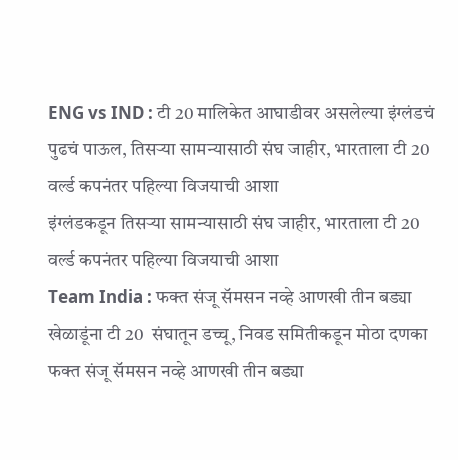ENG vs IND : टी 20 मालिकेत आघाडीवर असलेल्या इंग्लंडचं पुढचं पाऊल, तिसऱ्या सामन्यासाठी संघ जाहीर, भारताला टी 20 वर्ल्ड कपनंतर पहिल्या विजयाची आशा
इंग्लंडकडून तिसऱ्या सामन्यासाठी संघ जाहीर, भारताला टी 20 वर्ल्ड कपनंतर पहिल्या विजयाची आशा
Team India : फक्त संजू सॅमसन नव्हे आणखी तीन बड्या खेळाडूंना टी 20  संघातून डच्चू, निवड समितीकडून मोठा दणका
फक्त संजू सॅमसन नव्हे आणखी तीन बड्या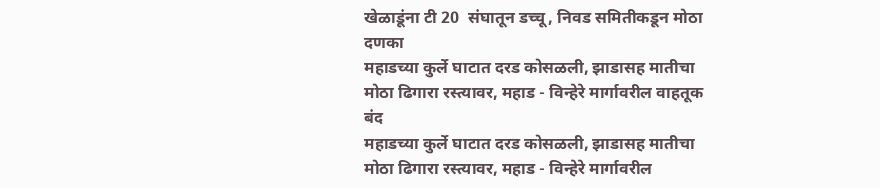खेळाडूंना टी 20  संघातून डच्चू, निवड समितीकडून मोठा दणका
महाडच्या कुर्ले घाटात दरड कोसळली, झाडासह मातीचा मोठा ढिगारा रस्त्यावर, महाड - विन्हेरे मार्गावरील वाहतूक बंद
महाडच्या कुर्ले घाटात दरड कोसळली, झाडासह मातीचा मोठा ढिगारा रस्त्यावर, महाड - विन्हेरे मार्गावरील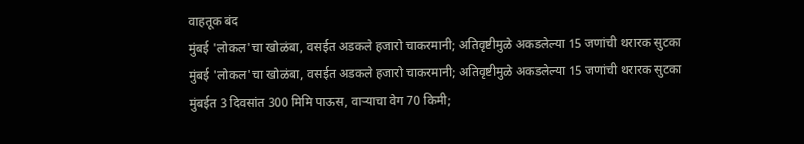वाहतूक बंद
मुंबई 'लोकल'चा खोळंबा, वसईत अडकले हजारो चाकरमानी; अतिवृष्टीमुळे अकडलेल्या 15 जणांची थरारक सुटका
मुंबई 'लोकल'चा खोळंबा, वसईत अडकले हजारो चाकरमानी; अतिवृष्टीमुळे अकडलेल्या 15 जणांची थरारक सुटका
मुंबईत 3 दिवसांत 300 मिमि पाऊस, वाऱ्याचा वेग 70 किमी;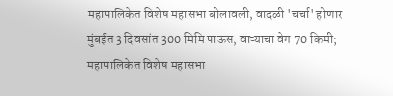महापालिकेत विशेष महासभा बोलावली, वादळी 'चर्चा' होणार
मुंबईत 3 दिवसांत 300 मिमि पाऊस, वाऱ्याचा वेग 70 किमी; महापालिकेत विशेष महासभा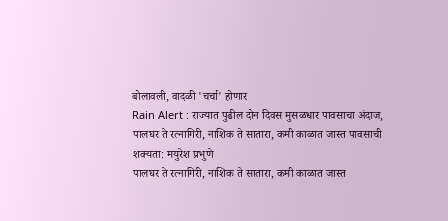बोलावली, वादळी 'चर्चा' होणार
Rain Alert : राज्यात पुढील दोन दिवस मुसळधार पावसाचा अंदाज, पालघर ते रत्नागिरी, नाशिक ते सातारा, कमी काळात जास्त पावसाची शक्यता: मयुरेश प्रभुणे
पालघर ते रत्नागिरी, नाशिक ते सातारा, कमी काळात जास्त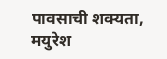पावसाची शक्यता, मयुरेश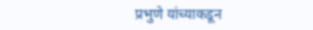प्रभुणे यांच्याकडून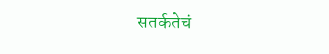सतर्कतेचं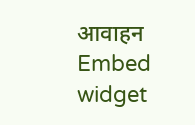आवाहन
Embed widget